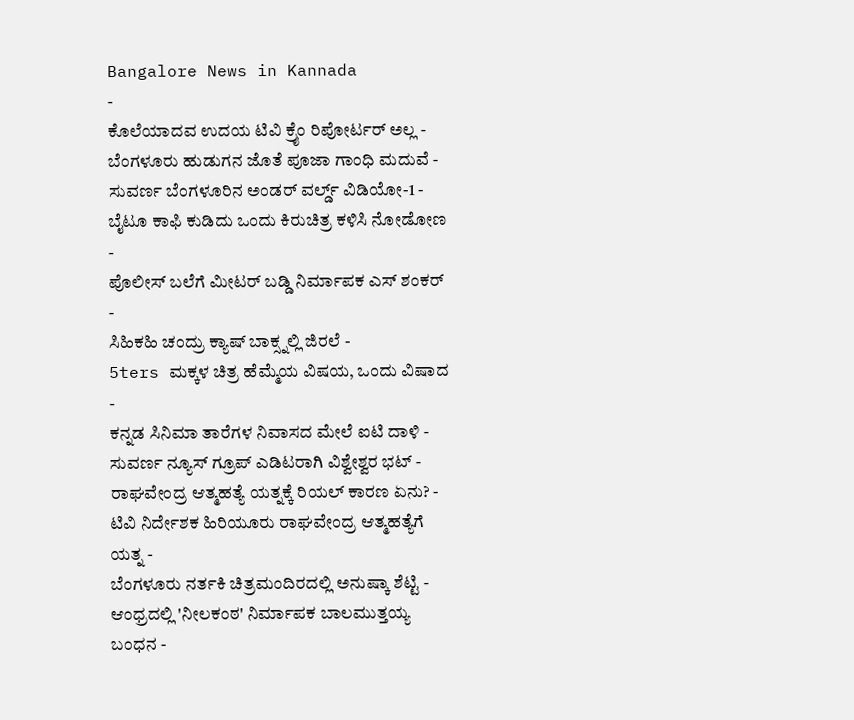Bangalore News in Kannada
-
ಕೊಲೆಯಾದವ ಉದಯ ಟಿವಿ ಕ್ರೈಂ ರಿಪೋರ್ಟರ್ ಅಲ್ಲ -
ಬೆಂಗಳೂರು ಹುಡುಗನ ಜೊತೆ ಪೂಜಾ ಗಾಂಧಿ ಮದುವೆ -
ಸುವರ್ಣ ಬೆಂಗಳೂರಿನ ಅಂಡರ್ ವರ್ಲ್ಡ್ ವಿಡಿಯೋ-1 -
ಬೈಟೂ ಕಾಫಿ ಕುಡಿದು ಒಂದು ಕಿರುಚಿತ್ರ ಕಳಿಸಿ ನೋಡೋಣ -
ಪೊಲೀಸ್ ಬಲೆಗೆ ಮೀಟರ್ ಬಡ್ಡಿ ನಿರ್ಮಾಪಕ ಎಸ್ ಶಂಕರ್ -
ಸಿಹಿಕಹಿ ಚಂದ್ರು ಕ್ಯಾಷ್ ಬಾಕ್ಸ್ನಲ್ಲಿ ಜಿರಲೆ -
5ters ಮಕ್ಕಳ ಚಿತ್ರ ಹೆಮ್ಮೆಯ ವಿಷಯ, ಒಂದು ವಿಷಾದ -
ಕನ್ನಡ ಸಿನಿಮಾ ತಾರೆಗಳ ನಿವಾಸದ ಮೇಲೆ ಐಟಿ ದಾಳಿ -
ಸುವರ್ಣ ನ್ಯೂಸ್ ಗ್ರೂಪ್ ಎಡಿಟರಾಗಿ ವಿಶ್ವೇಶ್ವರ ಭಟ್ -
ರಾಘವೇಂದ್ರ ಆತ್ಮಹತ್ಯೆ ಯತ್ನಕ್ಕೆ ರಿಯಲ್ ಕಾರಣ ಏನು? -
ಟಿವಿ ನಿರ್ದೇಶಕ ಹಿರಿಯೂರು ರಾಘವೇಂದ್ರ ಆತ್ಮಹತ್ಯೆಗೆ ಯತ್ನ -
ಬೆಂಗಳೂರು ನರ್ತಕಿ ಚಿತ್ರಮಂದಿರದಲ್ಲಿ ಅನುಷ್ಕಾ ಶೆಟ್ಟಿ -
ಆಂಧ್ರದಲ್ಲಿ 'ನೀಲಕಂಠ' ನಿರ್ಮಾಪಕ ಬಾಲಮುತ್ತಯ್ಯ ಬಂಧನ -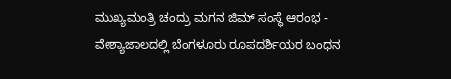ಮುಖ್ಯಮಂತ್ರಿ ಚಂದ್ರು ಮಗನ ಜಿಮ್ ಸಂಸ್ಥೆ ಆರಂಭ -
ವೇಶ್ಯಾಜಾಲದಲ್ಲಿ ಬೆಂಗಳೂರು ರೂಪದರ್ಶಿಯರ ಬಂಧನ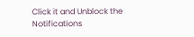Click it and Unblock the Notifications